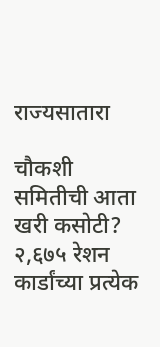राज्यसातारा

चौकशी समितीची आता खरी कसोटी? २,६७५ रेशन कार्डांच्या प्रत्येक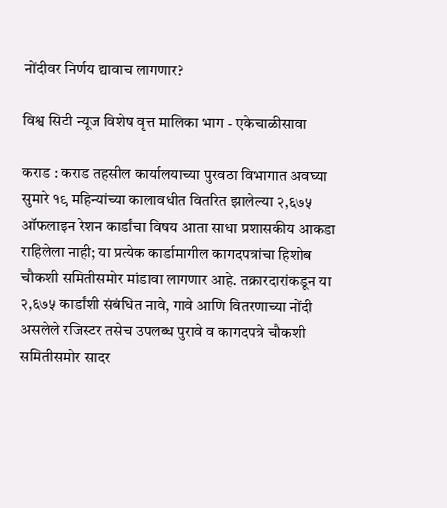नोंदीवर निर्णय द्यावाच लागणार?

विश्व सिटी न्यूज विशेष वृत्त मालिका भाग - एकेचाळीसावा

कराड : कराड तहसील कार्यालयाच्या पुरवठा विभागात अवघ्या सुमारे १९ महिन्यांच्या कालावधीत वितरित झालेल्या २,६७५ ऑफलाइन रेशन कार्डांचा विषय आता साधा प्रशासकीय आकडा राहिलेला नाही; या प्रत्येक कार्डामागील कागदपत्रांचा हिशोब चौकशी समितीसमोर मांडावा लागणार आहे. तक्रारदारांकडून या २,६७५ कार्डांशी संबंधित नावे, गावे आणि वितरणाच्या नोंदी असलेले रजिस्टर तसेच उपलब्ध पुरावे व कागदपत्रे चौकशी समितीसमोर सादर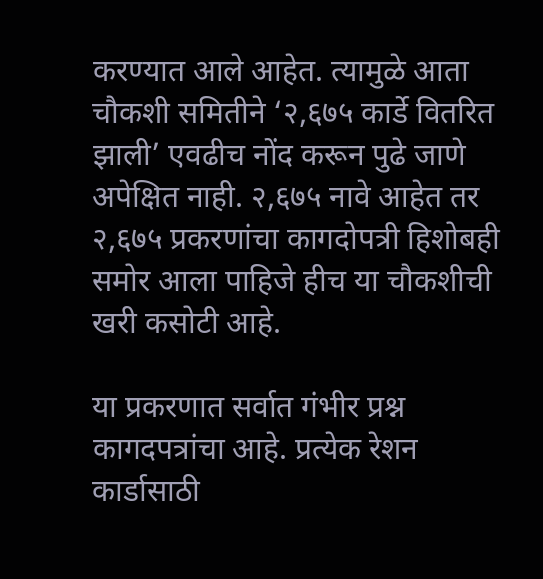करण्यात आले आहेत. त्यामुळे आता चौकशी समितीने ‘२,६७५ कार्डे वितरित झाली’ एवढीच नोंद करून पुढे जाणे अपेक्षित नाही. २,६७५ नावे आहेत तर २,६७५ प्रकरणांचा कागदोपत्री हिशोबही समोर आला पाहिजे हीच या चौकशीची खरी कसोटी आहे.

या प्रकरणात सर्वात गंभीर प्रश्न कागदपत्रांचा आहे. प्रत्येक रेशन कार्डासाठी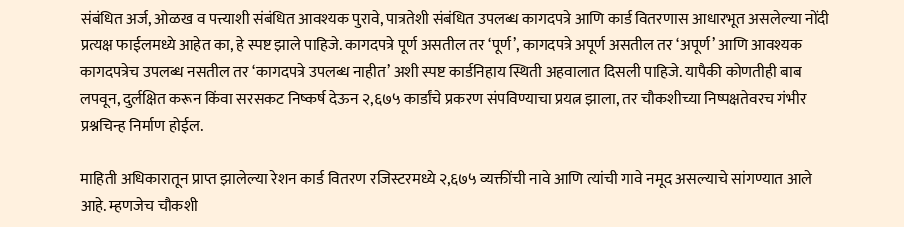संबंधित अर्ज, ओळख व पत्त्याशी संबंधित आवश्यक पुरावे, पात्रतेशी संबंधित उपलब्ध कागदपत्रे आणि कार्ड वितरणास आधारभूत असलेल्या नोंदी प्रत्यक्ष फाईलमध्ये आहेत का, हे स्पष्ट झाले पाहिजे. कागदपत्रे पूर्ण असतील तर ‘पूर्ण’, कागदपत्रे अपूर्ण असतील तर ‘अपूर्ण’ आणि आवश्यक कागदपत्रेच उपलब्ध नसतील तर ‘कागदपत्रे उपलब्ध नाहीत’ अशी स्पष्ट कार्डनिहाय स्थिती अहवालात दिसली पाहिजे. यापैकी कोणतीही बाब लपवून, दुर्लक्षित करून किंवा सरसकट निष्कर्ष देऊन २,६७५ कार्डांचे प्रकरण संपविण्याचा प्रयत्न झाला, तर चौकशीच्या निष्पक्षतेवरच गंभीर प्रश्नचिन्ह निर्माण होईल.

माहिती अधिकारातून प्राप्त झालेल्या रेशन कार्ड वितरण रजिस्टरमध्ये २,६७५ व्यक्तींची नावे आणि त्यांची गावे नमूद असल्याचे सांगण्यात आले आहे. म्हणजेच चौकशी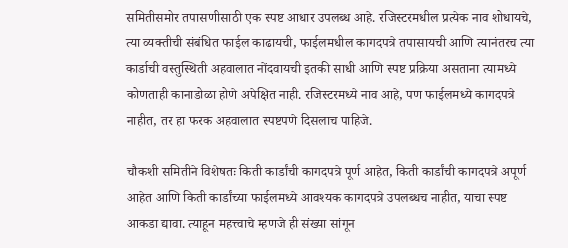समितीसमोर तपासणीसाठी एक स्पष्ट आधार उपलब्ध आहे. रजिस्टरमधील प्रत्येक नाव शोधायचे, त्या व्यक्तीची संबंधित फाईल काढायची, फाईलमधील कागदपत्रे तपासायची आणि त्यानंतरच त्या कार्डाची वस्तुस्थिती अहवालात नोंदवायची इतकी साधी आणि स्पष्ट प्रक्रिया असताना त्यामध्ये कोणताही कानाडोळा होणे अपेक्षित नाही. रजिस्टरमध्ये नाव आहे, पण फाईलमध्ये कागदपत्रे नाहीत, तर हा फरक अहवालात स्पष्टपणे दिसलाच पाहिजे.

चौकशी समितीने विशेषतः किती कार्डांची कागदपत्रे पूर्ण आहेत, किती कार्डांची कागदपत्रे अपूर्ण आहेत आणि किती कार्डांच्या फाईलमध्ये आवश्यक कागदपत्रे उपलब्धच नाहीत, याचा स्पष्ट आकडा द्यावा. त्याहून महत्त्वाचे म्हणजे ही संख्या सांगून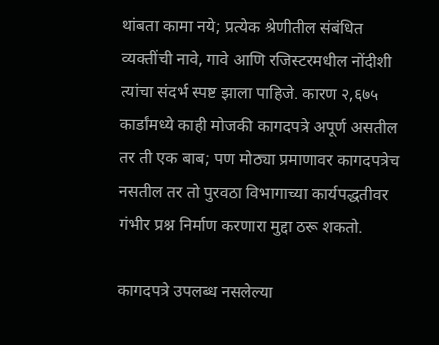थांबता कामा नये; प्रत्येक श्रेणीतील संबंधित व्यक्तींची नावे, गावे आणि रजिस्टरमधील नोंदीशी त्यांचा संदर्भ स्पष्ट झाला पाहिजे. कारण २,६७५ कार्डांमध्ये काही मोजकी कागदपत्रे अपूर्ण असतील तर ती एक बाब; पण मोठ्या प्रमाणावर कागदपत्रेच नसतील तर तो पुरवठा विभागाच्या कार्यपद्धतीवर गंभीर प्रश्न निर्माण करणारा मुद्दा ठरू शकतो.

कागदपत्रे उपलब्ध नसलेल्या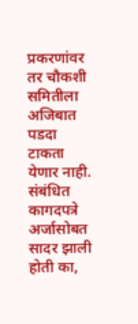प्रकरणांवर तर चौकशी समितीला अजिबात पडदा टाकता येणार नाही. संबंधित कागदपत्रे अर्जासोबत सादर झाली होती का,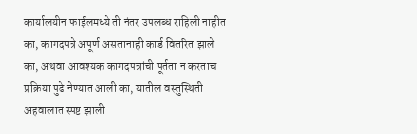कार्यालयीन फाईलमध्ये ती नंतर उपलब्ध राहिली नाहीत का, कागदपत्रे अपूर्ण असतानाही कार्ड वितरित झाले का, अथवा आवश्यक कागदपत्रांची पूर्तता न करताच प्रक्रिया पुढे नेण्यात आली का, यातील वस्तुस्थिती अहवालात स्पष्ट झाली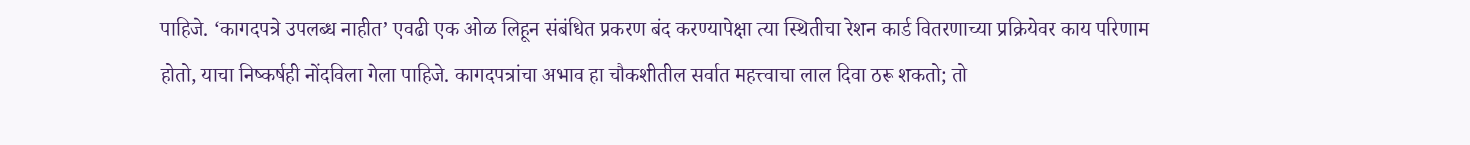पाहिजे. ‘कागदपत्रे उपलब्ध नाहीत’ एवढी एक ओळ लिहून संबंधित प्रकरण बंद करण्यापेक्षा त्या स्थितीचा रेशन कार्ड वितरणाच्या प्रक्रियेवर काय परिणाम होतो, याचा निष्कर्षही नोंदविला गेला पाहिजे. कागदपत्रांचा अभाव हा चौकशीतील सर्वात महत्त्वाचा लाल दिवा ठरू शकतो; तो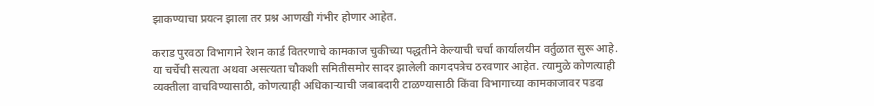झाकण्याचा प्रयत्न झाला तर प्रश्न आणखी गंभीर होणार आहेत.

कराड पुरवठा विभागाने रेशन कार्ड वितरणाचे कामकाज चुकीच्या पद्धतीने केल्याची चर्चा कार्यालयीन वर्तुळात सुरू आहे. या चर्चेची सत्यता अथवा असत्यता चौकशी समितीसमोर सादर झालेली कागदपत्रेच ठरवणार आहेत. त्यामुळे कोणत्याही व्यक्तीला वाचविण्यासाठी, कोणत्याही अधिकाऱ्याची जबाबदारी टाळण्यासाठी किंवा विभागाच्या कामकाजावर पडदा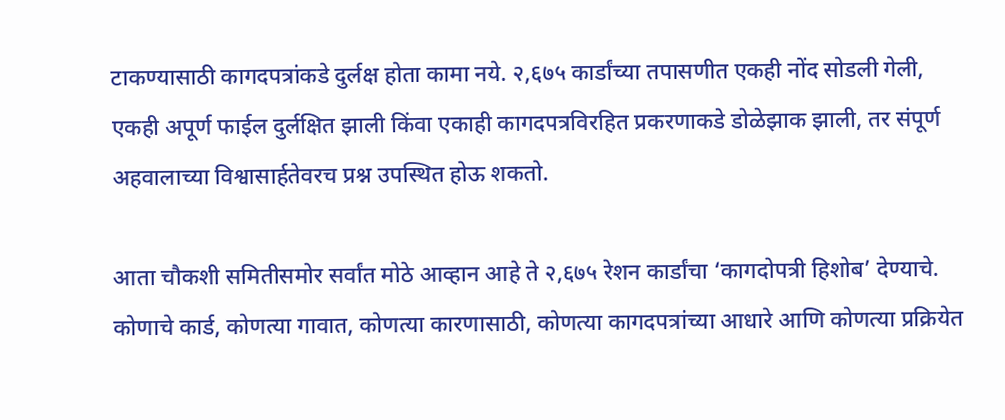टाकण्यासाठी कागदपत्रांकडे दुर्लक्ष होता कामा नये. २,६७५ कार्डांच्या तपासणीत एकही नोंद सोडली गेली, एकही अपूर्ण फाईल दुर्लक्षित झाली किंवा एकाही कागदपत्रविरहित प्रकरणाकडे डोळेझाक झाली, तर संपूर्ण अहवालाच्या विश्वासार्हतेवरच प्रश्न उपस्थित होऊ शकतो.

आता चौकशी समितीसमोर सर्वांत मोठे आव्हान आहे ते २,६७५ रेशन कार्डांचा ‘कागदोपत्री हिशोब’ देण्याचे. कोणाचे कार्ड, कोणत्या गावात, कोणत्या कारणासाठी, कोणत्या कागदपत्रांच्या आधारे आणि कोणत्या प्रक्रियेत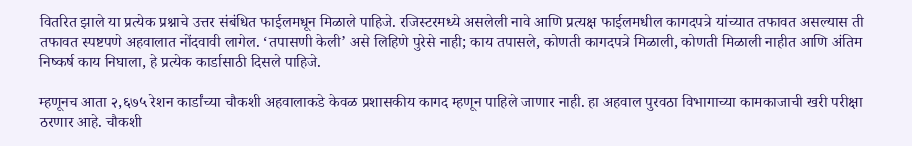वितरित झाले या प्रत्येक प्रश्नाचे उत्तर संबंधित फाईलमधून मिळाले पाहिजे. रजिस्टरमध्ये असलेली नावे आणि प्रत्यक्ष फाईलमधील कागदपत्रे यांच्यात तफावत असल्यास ती तफावत स्पष्टपणे अहवालात नोंदवावी लागेल. ‘तपासणी केली’ असे लिहिणे पुरेसे नाही; काय तपासले, कोणती कागदपत्रे मिळाली, कोणती मिळाली नाहीत आणि अंतिम निष्कर्ष काय निघाला, हे प्रत्येक कार्डासाठी दिसले पाहिजे.

म्हणूनच आता २,६७५ रेशन कार्डांच्या चौकशी अहवालाकडे केवळ प्रशासकीय कागद म्हणून पाहिले जाणार नाही. हा अहवाल पुरवठा विभागाच्या कामकाजाची खरी परीक्षा ठरणार आहे. चौकशी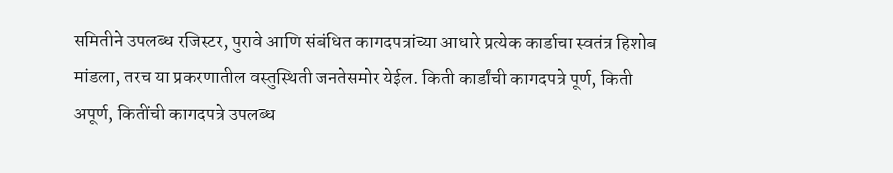समितीने उपलब्ध रजिस्टर, पुरावे आणि संबंधित कागदपत्रांच्या आधारे प्रत्येक कार्डाचा स्वतंत्र हिशोब मांडला, तरच या प्रकरणातील वस्तुस्थिती जनतेसमोर येईल. किती कार्डांची कागदपत्रे पूर्ण, किती अपूर्ण, कितींची कागदपत्रे उपलब्ध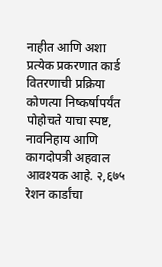नाहीत आणि अशा प्रत्येक प्रकरणात कार्ड वितरणाची प्रक्रिया कोणत्या निष्कर्षापर्यंत पोहोचते याचा स्पष्ट, नावनिहाय आणि कागदोपत्री अहवाल आवश्यक आहे. २,६७५ रेशन कार्डांचा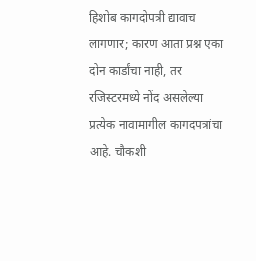हिशोब कागदोपत्री द्यावाच लागणार; कारण आता प्रश्न एका दोन कार्डांचा नाही, तर रजिस्टरमध्ये नोंद असलेल्या प्रत्येक नावामागील कागदपत्रांचा आहे. चौकशी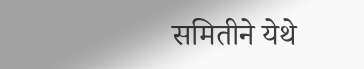समितीने येथे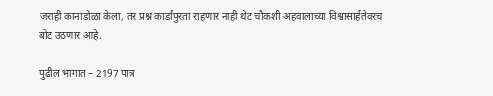जराही कानाडोळा केला, तर प्रश्न कार्डांपुरता राहणार नाही थेट चौकशी अहवालाच्या विश्वासार्हतेवरच बोट उठणार आहे.

पुढील भागात – 2197 पात्र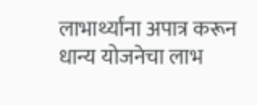लाभार्थ्यांना अपात्र करून धान्य योजनेचा लाभ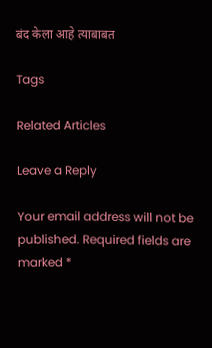बंद केला आहे त्याबाबत

Tags

Related Articles

Leave a Reply

Your email address will not be published. Required fields are marked *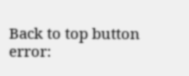Back to top button
error: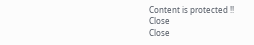Content is protected !!
Close
Close